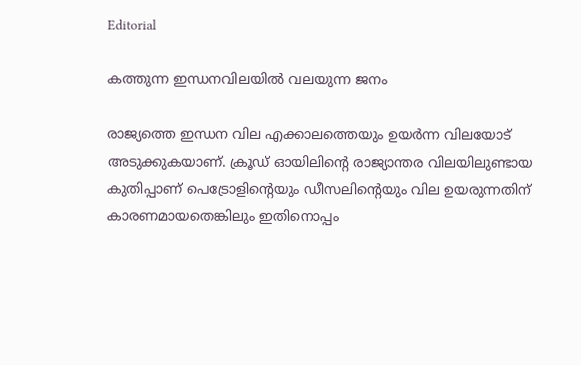Editorial

കത്തുന്ന ഇന്ധനവിലയില്‍ വലയുന്ന ജനം

രാജ്യത്തെ ഇന്ധന വില എക്കാലത്തെയും ഉയര്‍ന്ന വിലയോട്‌ അടുക്കുകയാണ്‌. ക്രൂഡ്‌ ഓയിലിന്റെ രാജ്യാന്തര വിലയിലുണ്ടായ കുതിപ്പാണ്‌ പെട്രോളിന്റെയും ഡീസലിന്റെയും വില ഉയരുന്നതിന്‌ കാരണമായതെങ്കിലും ഇതിനൊപ്പം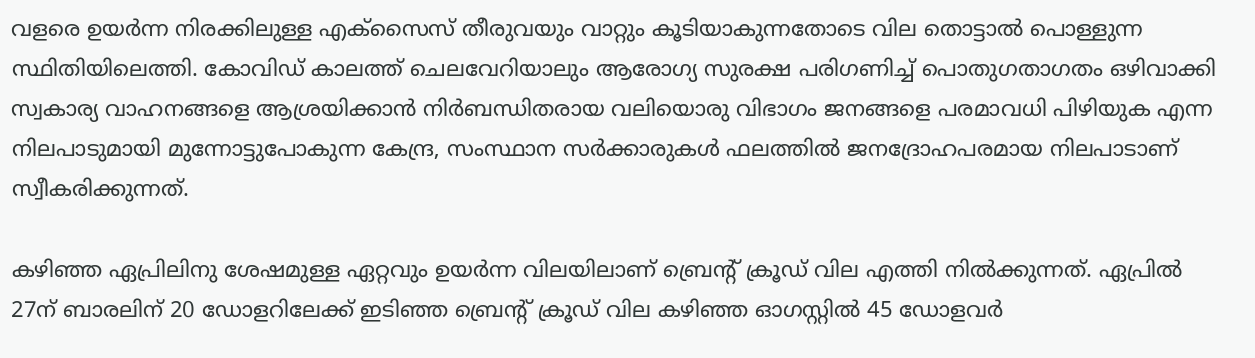വളരെ ഉയര്‍ന്ന നിരക്കിലുള്ള എക്‌സൈസ്‌ തീരുവയും വാറ്റും കൂടിയാകുന്നതോടെ വില തൊട്ടാല്‍ പൊള്ളുന്ന സ്ഥിതിയിലെത്തി. കോവിഡ്‌ കാലത്ത്‌ ചെലവേറിയാലും ആരോഗ്യ സുരക്ഷ പരിഗണിച്ച്‌ പൊതുഗതാഗതം ഒഴിവാക്കി സ്വകാര്യ വാഹനങ്ങളെ ആശ്രയിക്കാന്‍ നിര്‍ബന്ധിതരായ വലിയൊരു വിഭാഗം ജനങ്ങളെ പരമാവധി പിഴിയുക എന്ന നിലപാടുമായി മുന്നോട്ടുപോകുന്ന കേന്ദ്ര, സംസ്ഥാന സര്‍ക്കാരുകള്‍ ഫലത്തില്‍ ജനദ്രോഹപരമായ നിലപാടാണ്‌ സ്വീകരിക്കുന്നത്‌.

കഴിഞ്ഞ ഏപ്രിലിനു ശേഷമുള്ള ഏറ്റവും ഉയര്‍ന്ന വിലയിലാണ്‌ ബ്രെന്റ്‌ ക്രൂഡ്‌ വില എത്തി നില്‍ക്കുന്നത്‌. ഏപ്രില്‍ 27ന്‌ ബാരലിന്‌ 20 ഡോളറിലേക്ക്‌ ഇടിഞ്ഞ ബ്രെന്റ്‌ ക്രൂഡ്‌ വില കഴിഞ്ഞ ഓഗസ്റ്റില്‍ 45 ഡോളവര്‍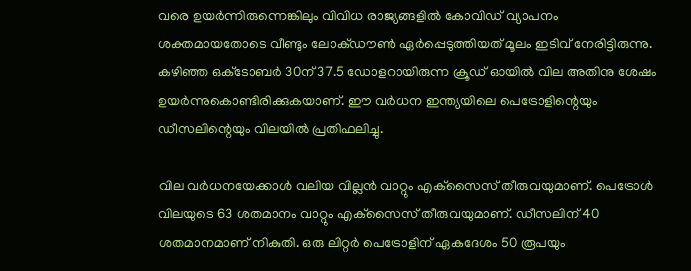വരെ ഉയര്‍ന്നിരുന്നെങ്കിലും വിവിധ രാജ്യങ്ങളില്‍ കോവിഡ്‌ വ്യാപനം ശക്തമായതോടെ വീണ്ടും ലോക്‌ഡൗണ്‍ ഏര്‍പ്പെടുത്തിയത്‌ മൂലം ഇടിവ്‌ നേരിട്ടിരുന്നു. കഴിഞ്ഞ ഒക്‌ടോബര്‍ 30ന്‌ 37.5 ഡോളറായിരുന്ന ക്രൂഡ്‌ ഓയില്‍ വില അതിനു ശേഷം ഉയര്‍ന്നുകൊണ്ടിരിക്കുകയാണ്‌. ഈ വര്‍ധന ഇന്ത്യയിലെ പെട്രോളിന്റെയും ഡീസലിന്റെയും വിലയില്‍ പ്രതിഫലിച്ചു.

വില വര്‍ധനയേക്കാള്‍ വലിയ വില്ലന്‍ വാറ്റും എക്‌സൈസ്‌ തീരുവയുമാണ്‌. പെട്രോള്‍ വിലയുടെ 63 ശതമാനം വാറ്റും എക്‌സൈസ്‌ തീരുവയുമാണ്‌. ഡീസലിന്‌ 40 ശതമാനമാണ്‌ നികുതി. ഒരു ലിറ്റര്‍ പെട്രോളിന്‌ ഏകദേശം 50 രൂപയും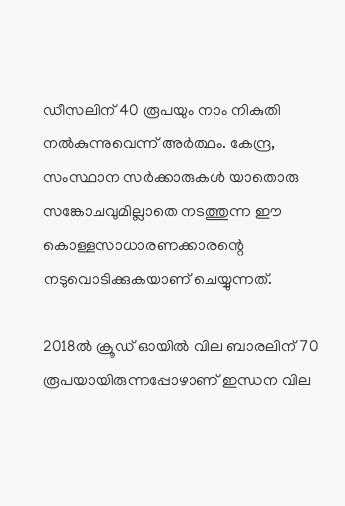ഡീസലിന്‌ 40 രൂപയും നാം നികുതി നല്‍കുന്നുവെന്ന്‌ അര്‍ത്ഥം. കേന്ദ്ര, സംസ്ഥാന സര്‍ക്കാരുകള്‍ യാതൊരു സങ്കോചവുമില്ലാതെ നടത്തുന്ന ഈ കൊള്ളസാധാരണക്കാരന്റെ നടുവൊടിക്കുകയാണ്‌ ചെയ്യുന്നത്‌.

2018ല്‍ ക്രൂഡ്‌ ഓയില്‍ വില ബാരലിന്‌ 70 രൂപയായിരുന്നപ്പോഴാണ്‌ ഇന്ധന വില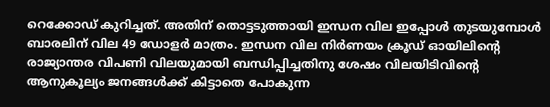റെക്കോഡ്‌ കുറിച്ചത്‌. അതിന്‌ തൊട്ടടുത്തായി ഇന്ധന വില ഇപ്പോള്‍ തുടയുമ്പോള്‍ ബാരലിന്‌ വില 49 ഡോളര്‍ മാത്രം. ഇന്ധന വില നിര്‍ണയം ക്രൂഡ്‌ ഓയിലിന്റെ രാജ്യാന്തര വിപണി വിലയുമായി ബന്ധിപ്പിച്ചതിനു ശേഷം വിലയിടിവിന്റെ ആനുകൂല്യം ജനങ്ങള്‍ക്ക്‌ കിട്ടാതെ പോകുന്ന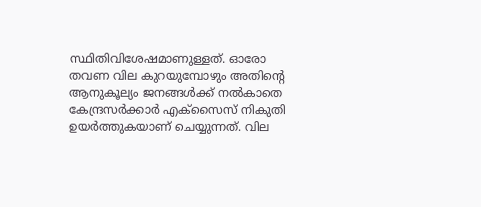സ്ഥിതിവിശേഷമാണുള്ളത്‌. ഓരോ തവണ വില കുറയുമ്പോഴും അതിന്റെ ആനുകൂല്യം ജനങ്ങള്‍ക്ക്‌ നല്‍കാതെ കേന്ദ്രസര്‍ക്കാര്‍ എക്‌സൈസ്‌ നികുതി ഉയര്‍ത്തുകയാണ്‌ ചെയ്യുന്നത്‌. വില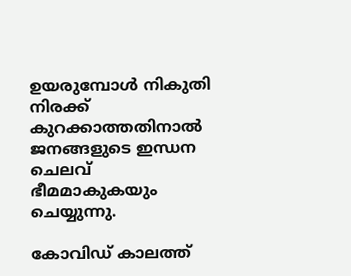ഉയരുമ്പോള്‍ നികുതി നിരക്ക്‌ കുറക്കാത്തതിനാല്‍ ജനങ്ങളുടെ ഇന്ധന ചെലവ്‌ ഭീമമാകുകയും ചെയ്യുന്നു.

കോവിഡ്‌ കാലത്ത്‌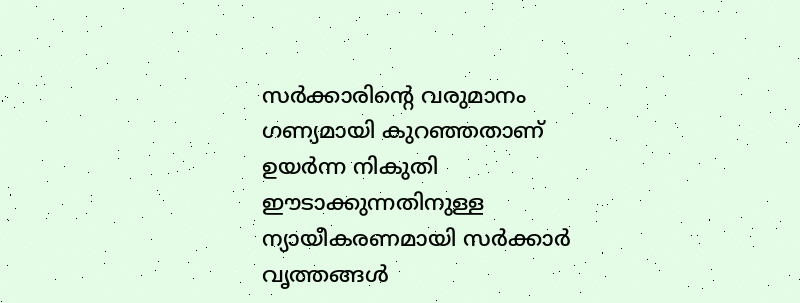സര്‍ക്കാരിന്റെ വരുമാനം ഗണ്യമായി കുറഞ്ഞതാണ്‌ ഉയര്‍ന്ന നികുതി ഈടാക്കുന്നതിനുള്ള ന്യായീകരണമായി സര്‍ക്കാര്‍ വൃത്തങ്ങള്‍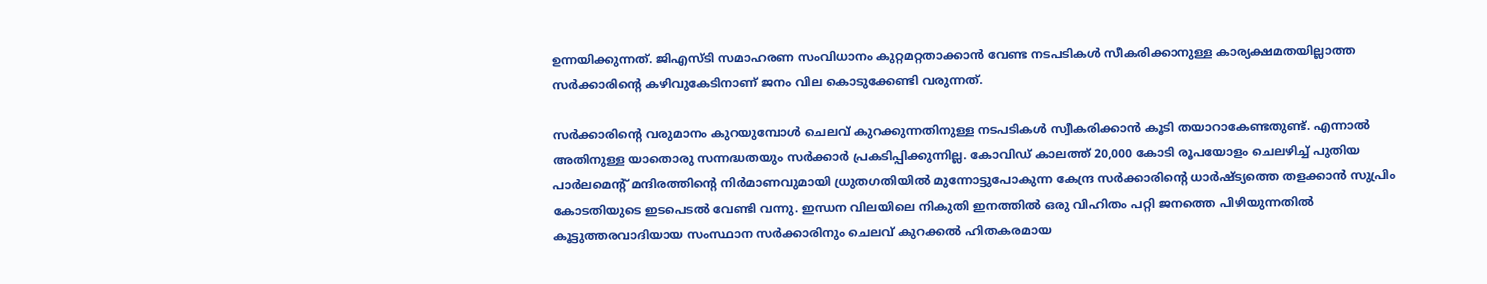ഉന്നയിക്കുന്നത്‌. ജിഎസ്‌ടി സമാഹരണ സംവിധാനം കുറ്റമറ്റതാക്കാന്‍ വേണ്ട നടപടികള്‍ സീകരിക്കാനുള്ള കാര്യക്ഷമതയില്ലാത്ത സര്‍ക്കാരിന്റെ കഴിവുകേടിനാണ്‌ ജനം വില കൊടുക്കേണ്ടി വരുന്നത്‌.

സര്‍ക്കാരിന്റെ വരുമാനം കുറയുമ്പോള്‍ ചെലവ്‌ കുറക്കുന്നതിനുള്ള നടപടികള്‍ സ്വീകരിക്കാന്‍ കൂടി തയാറാകേണ്ടതുണ്ട്‌. എന്നാല്‍ അതിനുള്ള യാതൊരു സന്നദ്ധതയും സര്‍ക്കാര്‍ പ്രകടിപ്പിക്കുന്നില്ല. കോവിഡ്‌ കാലത്ത്‌ 20,000 കോടി രൂപയോളം ചെലഴിച്ച്‌ പുതിയ പാര്‍ലമെന്റ്‌ മന്ദിരത്തിന്റെ നിര്‍മാണവുമായി ധ്രുതഗതിയില്‍ മുന്നോട്ടുപോകുന്ന കേന്ദ്ര സര്‍ക്കാരിന്റെ ധാര്‍ഷ്‌ട്യത്തെ തളക്കാന്‍ സുപ്രിം കോടതിയുടെ ഇടപെടല്‍ വേണ്ടി വന്നു. ഇന്ധന വിലയിലെ നികുതി ഇനത്തില്‍ ഒരു വിഹിതം പറ്റി ജനത്തെ പിഴിയുന്നതില്‍ കൂട്ടുത്തരവാദിയായ സംസ്ഥാന സര്‍ക്കാരിനും ചെലവ്‌ കുറക്കല്‍ ഹിതകരമായ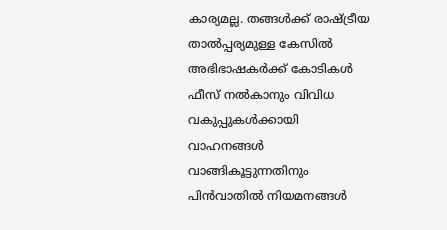കാര്യമല്ല. തങ്ങള്‍ക്ക്‌ രാഷ്‌ട്രീയ താല്‍പ്പര്യമുള്ള കേസില്‍ അഭിഭാഷകര്‍ക്ക്‌ കോടികള്‍ ഫീസ്‌ നല്‍കാനും വിവിധ വകുപ്പുകള്‍ക്കായി വാഹനങ്ങള്‍ വാങ്ങികൂട്ടുന്നതിനും പിന്‍വാതില്‍ നിയമനങ്ങള്‍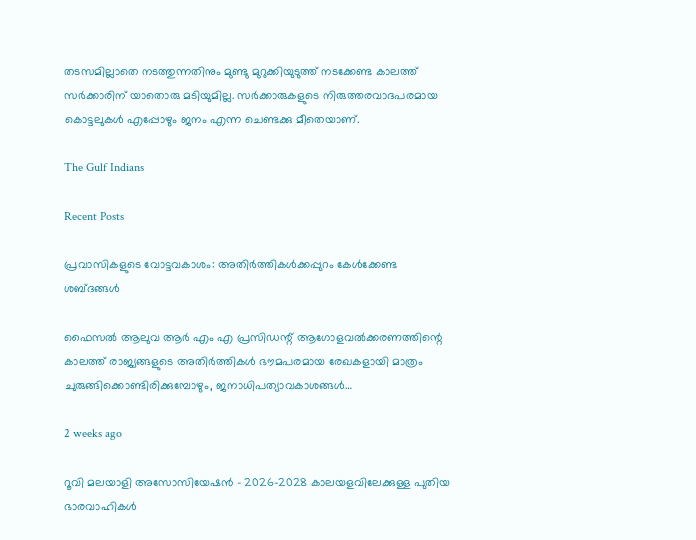തടസമില്ലാതെ നടത്തുന്നതിനും മുണ്ടു മുറുക്കിയുടുത്ത്‌ നടക്കേണ്ട കാലത്ത്‌ സര്‍ക്കാരിന്‌ യാതൊരു മടിയുമില്ല. സര്‍ക്കാരുകളുടെ നിരുത്തരവാദപരമായ കൊട്ടലുകള്‍ എപ്പോഴും ജനം എന്ന ചെണ്ടക്കു മീതെയാണ്‌.

The Gulf Indians

Recent Posts

പ്രവാസികളുടെ വോട്ടവകാശം: അതിർത്തികൾക്കപ്പുറം കേൾക്കേണ്ട ശബ്ദങ്ങൾ

ഫൈസൽ ആലുവ ആർ എം എ പ്രസിഡന്റ് ആഗോളവൽക്കരണത്തിന്റെ കാലത്ത് രാജ്യങ്ങളുടെ അതിർത്തികൾ ഭൗമപരമായ രേഖകളായി മാത്രം ചുരുങ്ങിക്കൊണ്ടിരിക്കുമ്പോഴും, ജനാധിപത്യാവകാശങ്ങൾ…

2 weeks ago

റൂവി മലയാളി അസോസിയേഷൻ – 2026–2028 കാലയളവിലേക്കുള്ള പുതിയ ഭാരവാഹികൾ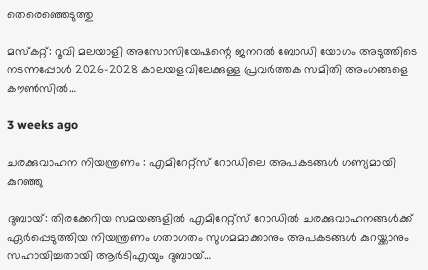തെരെഞ്ഞെടുത്തു

മസ്കറ്റ്: റൂവി മലയാളി അസോസിയേഷന്റെ ജനറൽ ബോഡി യോഗം അടുത്തിടെ നടന്നപ്പോൾ 2026–2028 കാലയളവിലേക്കുള്ള പ്രവർത്തക സമിതി അംഗങ്ങളെ കൗൺസിൽ…

3 weeks ago

ചരക്കുവാഹന നിയന്ത്രണം : എമിറേറ്റ്സ് റോഡിലെ അപകടങ്ങൾ ഗണ്യമായി കുറഞ്ഞു

ദുബായ്: തിരക്കേറിയ സമയങ്ങളിൽ എമിറേറ്റ്സ് റോഡിൽ ചരക്കുവാഹനങ്ങൾക്ക് ഏർപ്പെടുത്തിയ നിയന്ത്രണം ഗതാഗതം സുഗമമാക്കാനും അപകടങ്ങൾ കുറയ്ക്കാനും സഹായിച്ചതായി ആർടിഎയും ദുബായ്…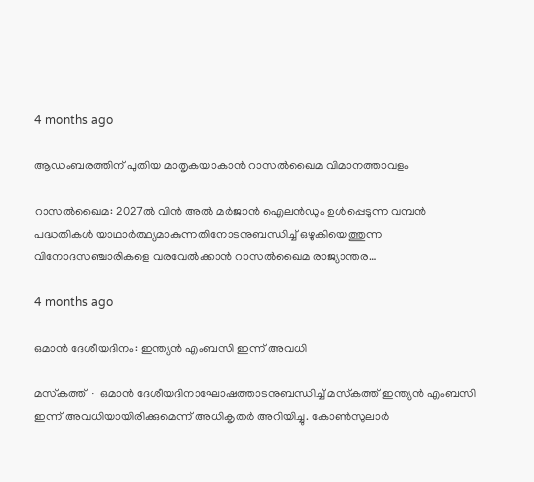4 months ago

ആഡംബരത്തിന് പുതിയ മാതൃകയാകാൻ റാസൽഖൈമ വിമാനത്താവളം

റാസൽഖൈമ: 2027ൽ വിൻ അൽ മർജാൻ ഐലൻഡും ഉൾപ്പെടുന്ന വമ്പൻ പദ്ധതികൾ യാഥാർത്ഥ്യമാകുന്നതിനോടനുബന്ധിച്ച് ഒഴുകിയെത്തുന്ന വിനോദസഞ്ചാരികളെ വരവേൽക്കാൻ റാസൽഖൈമ രാജ്യാന്തര…

4 months ago

ഒമാൻ ദേശീയദിനം: ഇന്ത്യൻ എംബസി ഇന്ന് അവധി

മസ്‌കത്ത് ∙ ഒമാൻ ദേശീയദിനാഘോഷത്താടനുബന്ധിച്ച് മസ്‌കത്ത് ഇന്ത്യൻ എംബസി ഇന്ന് അവധിയായിരിക്കുമെന്ന് അധികൃതർ അറിയിച്ചു. കോൺസുലാർ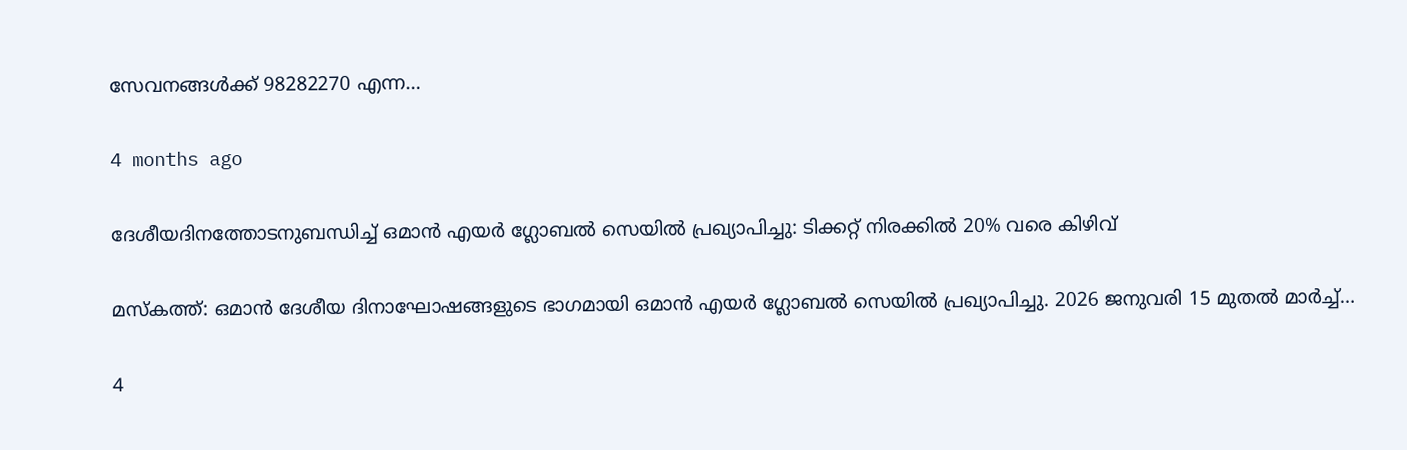സേവനങ്ങൾക്ക് 98282270 എന്ന…

4 months ago

ദേശീയദിനത്തോടനുബന്ധിച്ച് ഒമാൻ എയർ ഗ്ലോബൽ സെയിൽ പ്രഖ്യാപിച്ചു: ടിക്കറ്റ് നിരക്കിൽ 20% വരെ കിഴിവ്

മസ്‌കത്ത്: ഒമാൻ ദേശീയ ദിനാഘോഷങ്ങളുടെ ഭാഗമായി ഒമാൻ എയർ ഗ്ലോബൽ സെയിൽ പ്രഖ്യാപിച്ചു. 2026 ജനുവരി 15 മുതൽ മാർച്ച്…

4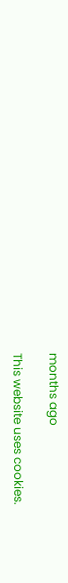months ago

This website uses cookies.